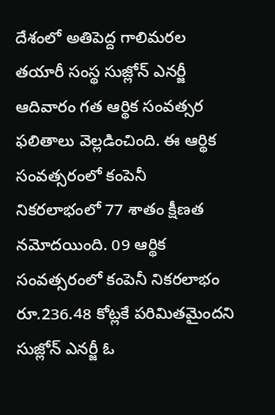దేశంలో అతిపెద్ద గాలిమరల తయారీ సంస్థ సుజ్లోన్ ఎనర్జీ ఆదివారం గత ఆర్థిక సంవత్సర ఫలితాలు వెల్లడించింది. ఈ ఆర్థిక సంవత్సరంలో కంపెనీ నికరలాభంలో 77 శాతం క్షీణత నమోదయింది. 09 ఆర్థిక సంవత్సరంలో కంపెనీ నికరలాభం రూ.236.48 కోట్లకే పరిమితమైందని సుజ్లోన్ ఎనర్జీ ఓ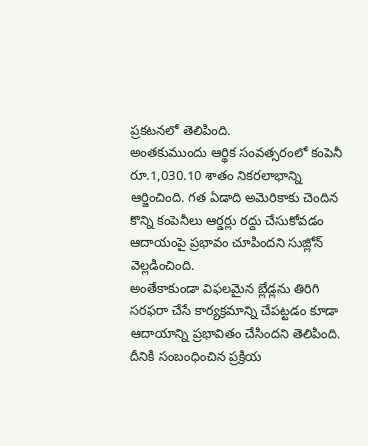ప్రకటనలో తెలిపింది.
అంతకుముందు ఆర్థిక సంవత్సరంలో కంపెనీ రూ.1,030.10 శాతం నికరలాభాన్ని ఆర్జించింది. గత ఏడాది అమెరికాకు చెందిన కొన్ని కంపెనీలు ఆర్డర్లు రద్దు చేసుకోవడం ఆదాయంపై ప్రభావం చూపిందని సుజ్లోన్ వెల్లడించింది.
అంతేకాకుండా విఫలమైన బ్లేడ్లను తిరిగి సరఫరా చేసే కార్యక్రమాన్ని చేపట్టడం కూడా ఆదాయాన్ని ప్రభావితం చేసిందని తెలిపింది. దీనికి సంబంధించిన ప్రక్రియ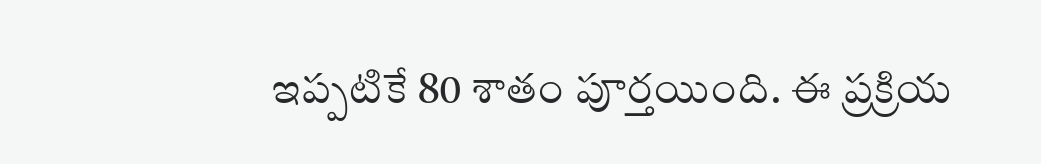ఇప్పటికే 80 శాతం పూర్తయింది. ఈ ప్రక్రియ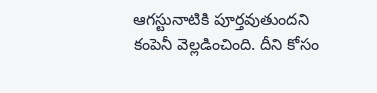ఆగస్టునాటికి పూర్తవుతుందని కంపెనీ వెల్లడించింది. దీని కోసం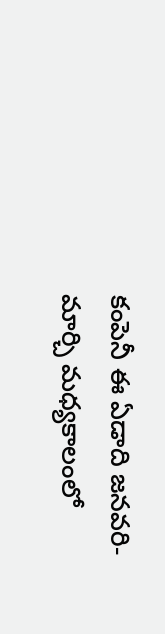కంపెనీ ఈ ఏడాది జనవరి- మార్చి మధ్యకాలంలో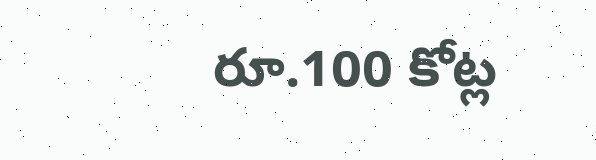రూ.100 కోట్ల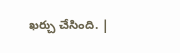ఖర్చు చేసింది. |